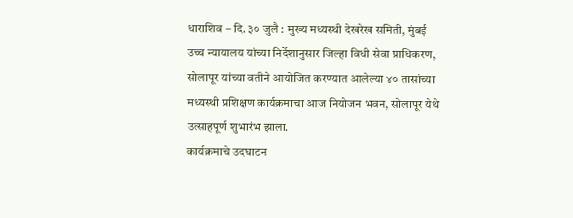धाराशिव – दि. ३० जुलै : मुख्य मध्यस्थी देखरेख समिती, मुंबई उच्च न्यायालय यांच्या निर्देशानुसार जिल्हा विधी सेवा प्राधिकरण, सोलापूर यांच्या वतीने आयोजित करण्यात आलेल्या ४० तासांच्या मध्यस्थी प्रशिक्षण कार्यक्रमाचा आज नियोजन भवन, सोलापूर येथे उत्साहपूर्ण शुभारंभ झाला.
कार्यक्रमाचे उदघाटन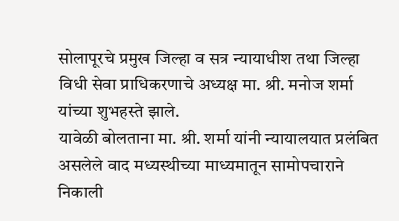सोलापूरचे प्रमुख जिल्हा व सत्र न्यायाधीश तथा जिल्हा विधी सेवा प्राधिकरणाचे अध्यक्ष मा. श्री. मनोज शर्मा यांच्या शुभहस्ते झाले.
यावेळी बोलताना मा. श्री. शर्मा यांनी न्यायालयात प्रलंबित असलेले वाद मध्यस्थीच्या माध्यमातून सामोपचाराने निकाली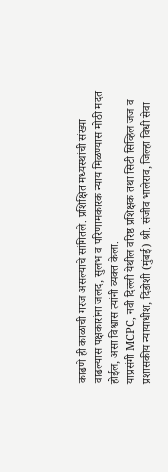काढणे ही काळाची गरज असल्याचे सांगितले. प्रशिक्षित मध्यस्थांची संख्या वाढल्यास पक्षकारांना जलद, सुलभ व परिणामकारक न्याय मिळण्यास मोठी मदत होईल, असा विश्वास त्यांनी व्यक्त केला.
याप्रसंगी MCPC, नवी दिल्ली येथील वरिष्ठ प्रशिक्षक तथा सिटी सिव्हिल जज व प्रशासकीय न्यायाधीश, दिंडोशी (मुंबई) श्री. संजीव भालेराव, जिल्हा विधी सेवा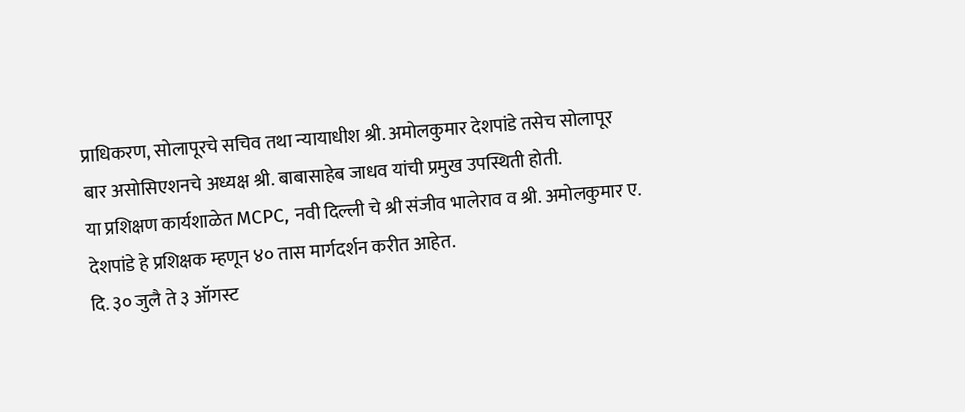प्राधिकरण, सोलापूरचे सचिव तथा न्यायाधीश श्री. अमोलकुमार देशपांडे तसेच सोलापूर बार असोसिएशनचे अध्यक्ष श्री. बाबासाहेब जाधव यांची प्रमुख उपस्थिती होती.
या प्रशिक्षण कार्यशाळेत MCPC, नवी दिल्ली चे श्री संजीव भालेराव व श्री. अमोलकुमार ए. देशपांडे हे प्रशिक्षक म्हणून ४० तास मार्गदर्शन करीत आहेत.
दि. ३० जुलै ते ३ ऑगस्ट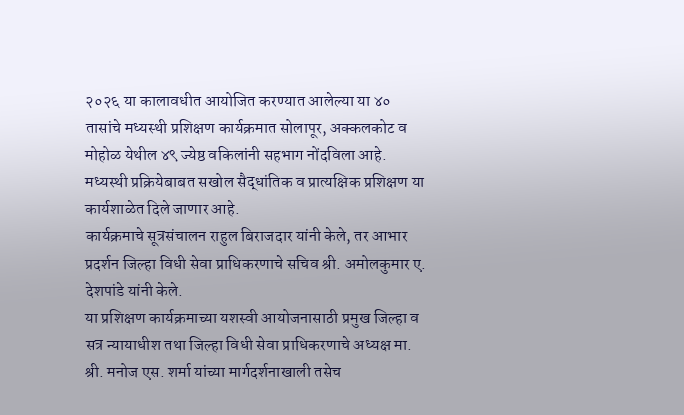२०२६ या कालावधीत आयोजित करण्यात आलेल्या या ४० तासांचे मध्यस्थी प्रशिक्षण कार्यक्रमात सोलापूर, अक्कलकोट व मोहोळ येथील ४९ ज्येष्ठ वकिलांनी सहभाग नोंदविला आहे. मध्यस्थी प्रक्रियेबाबत सखोल सैद्धांतिक व प्रात्यक्षिक प्रशिक्षण या कार्यशाळेत दिले जाणार आहे.
कार्यक्रमाचे सूत्रसंचालन राहुल बिराजदार यांनी केले, तर आभार प्रदर्शन जिल्हा विधी सेवा प्राधिकरणाचे सचिव श्री. अमोलकुमार ए. देशपांडे यांनी केले.
या प्रशिक्षण कार्यक्रमाच्या यशस्वी आयोजनासाठी प्रमुख जिल्हा व सत्र न्यायाधीश तथा जिल्हा विधी सेवा प्राधिकरणाचे अध्यक्ष मा. श्री. मनोज एस. शर्मा यांच्या मार्गदर्शनाखाली तसेच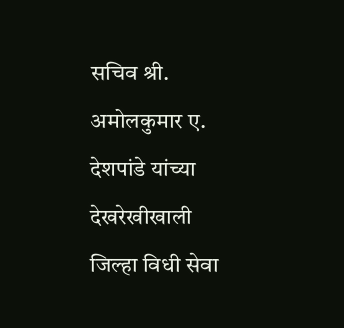सचिव श्री. अमोलकुमार ए. देशपांडे यांच्या देखरेखीखाली जिल्हा विधी सेवा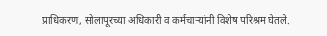प्राधिकरण, सोलापूरच्या अधिकारी व कर्मचाऱ्यांनी विशेष परिश्रम घेतले.